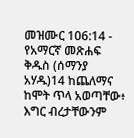መዝሙር 106:14 - የአማርኛ መጽሐፍ ቅዱስ (ሰማንያ አሃዱ)14 ከጨለማና ከሞት ጥላ አወጣቸው፥ እግር ብረታቸውንም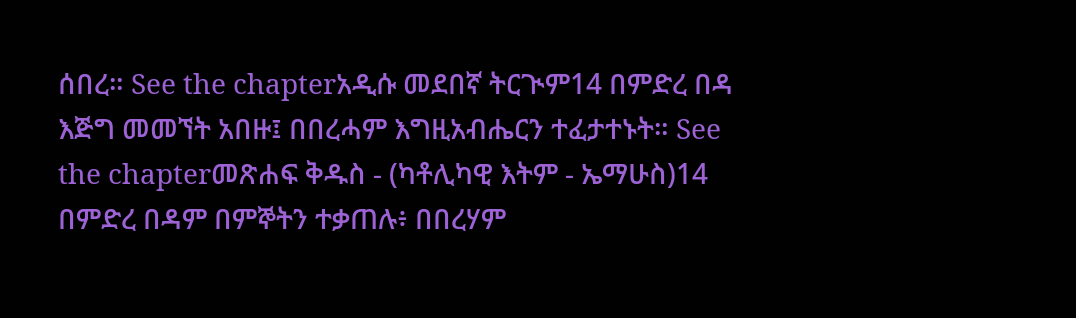ሰበረ። See the chapterአዲሱ መደበኛ ትርጒም14 በምድረ በዳ እጅግ መመኘት አበዙ፤ በበረሓም እግዚአብሔርን ተፈታተኑት። See the chapterመጽሐፍ ቅዱስ - (ካቶሊካዊ እትም - ኤማሁስ)14 በምድረ በዳም በምኞትን ተቃጠሉ፥ በበረሃም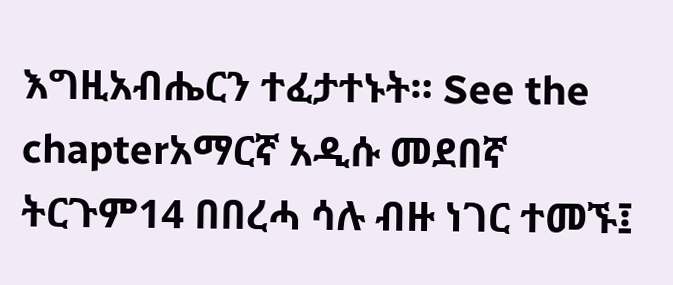እግዚአብሔርን ተፈታተኑት። See the chapterአማርኛ አዲሱ መደበኛ ትርጉም14 በበረሓ ሳሉ ብዙ ነገር ተመኙ፤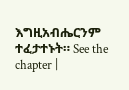እግዚአብሔርንም ተፈታተኑት። See the chapter |